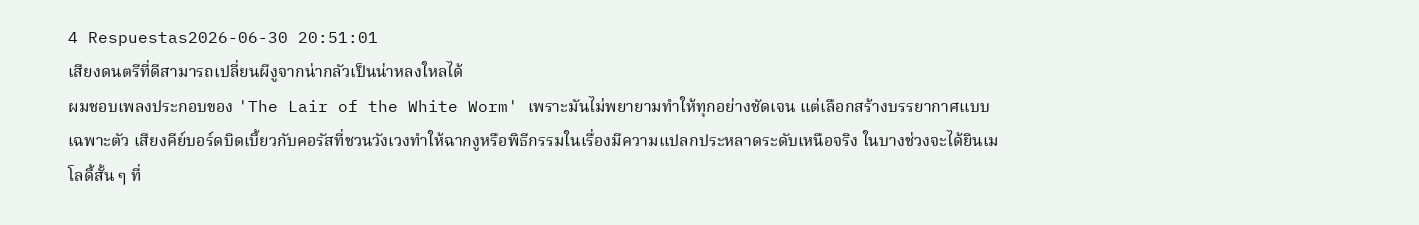4 Respuestas2026-06-30 20:51:01
เสียงดนตรีที่ดีสามารถเปลี่ยนผีงูจากน่ากลัวเป็นน่าหลงใหลได้
ผมชอบเพลงประกอบของ 'The Lair of the White Worm' เพราะมันไม่พยายามทำให้ทุกอย่างชัดเจน แต่เลือกสร้างบรรยากาศแบบเฉพาะตัว เสียงคีย์บอร์ดบิดเบี้ยวกับคอรัสที่ชวนวังเวงทำให้ฉากงูหรือพิธีกรรมในเรื่องมีความแปลกประหลาดระดับเหนือจริง ในบางช่วงจะได้ยินเมโลดี้สั้น ๆ ที่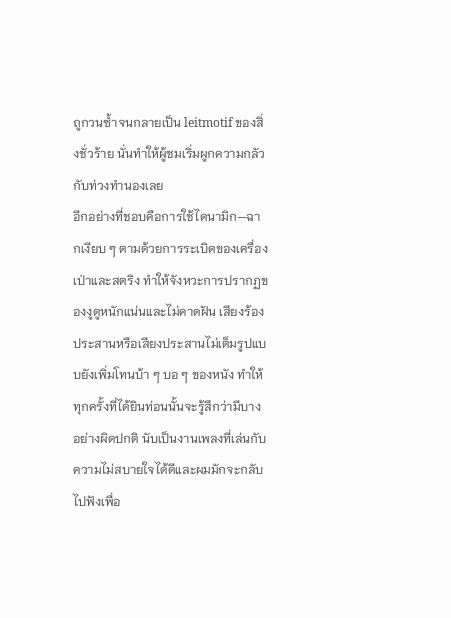ถูกวนซ้ำจนกลายเป็น leitmotif ของสิ่งชั่วร้าย นั่นทำให้ผู้ชมเริ่มผูกความกลัวกับท่วงทำนองเลย
อีกอย่างที่ชอบคือการใช้ไดนามิก—ฉากเงียบ ๆ ตามด้วยการระเบิดของเครื่องเป่าและสตริง ทำให้จังหวะการปรากฏของงูดูหนักแน่นและไม่คาดฝัน เสียงร้องประสานหรือเสียงประสานไม่เต็มรูปแบบยังเพิ่มโทนบ้า ๆ บอ ๆ ของหนัง ทำให้ทุกครั้งที่ได้ยินท่อนนั้นจะรู้สึกว่ามีบางอย่างผิดปกติ นับเป็นงานเพลงที่เล่นกับความไม่สบายใจได้ดีและผมมักจะกลับไปฟังเพื่อ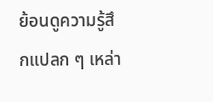ย้อนดูความรู้สึกแปลก ๆ เหล่า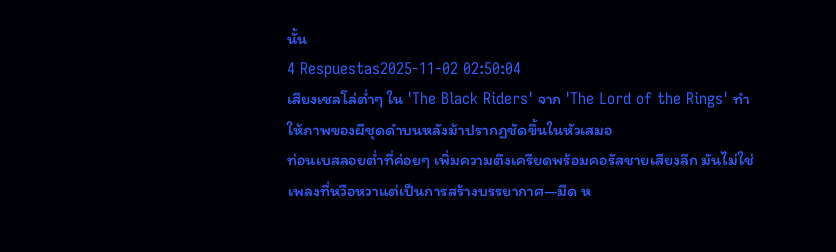นั้น
4 Respuestas2025-11-02 02:50:04
เสียงเชลโล่ต่ำๆ ใน 'The Black Riders' จาก 'The Lord of the Rings' ทำให้ภาพของผีชุดดำบนหลังม้าปรากฏชัดขึ้นในหัวเสมอ
ท่อนเบสลอยต่ำที่ค่อยๆ เพิ่มความตึงเครียดพร้อมคอรัสชายเสียงลึก มันไม่ใช่เพลงที่หวือหวาแต่เป็นการสร้างบรรยากาศ—มืด ห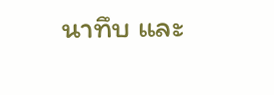นาทึบ และ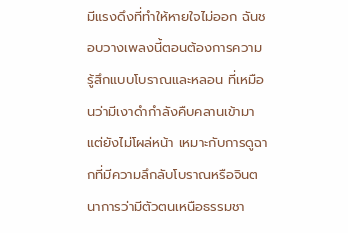มีแรงดึงที่ทำให้หายใจไม่ออก ฉันชอบวางเพลงนี้ตอนต้องการความรู้สึกแบบโบราณและหลอน ที่เหมือนว่ามีเงาดำกำลังคืบคลานเข้ามาแต่ยังไม่โผล่หน้า เหมาะกับการดูฉากที่มีความลึกลับโบราณหรือจินตนาการว่ามีตัวตนเหนือธรรมชา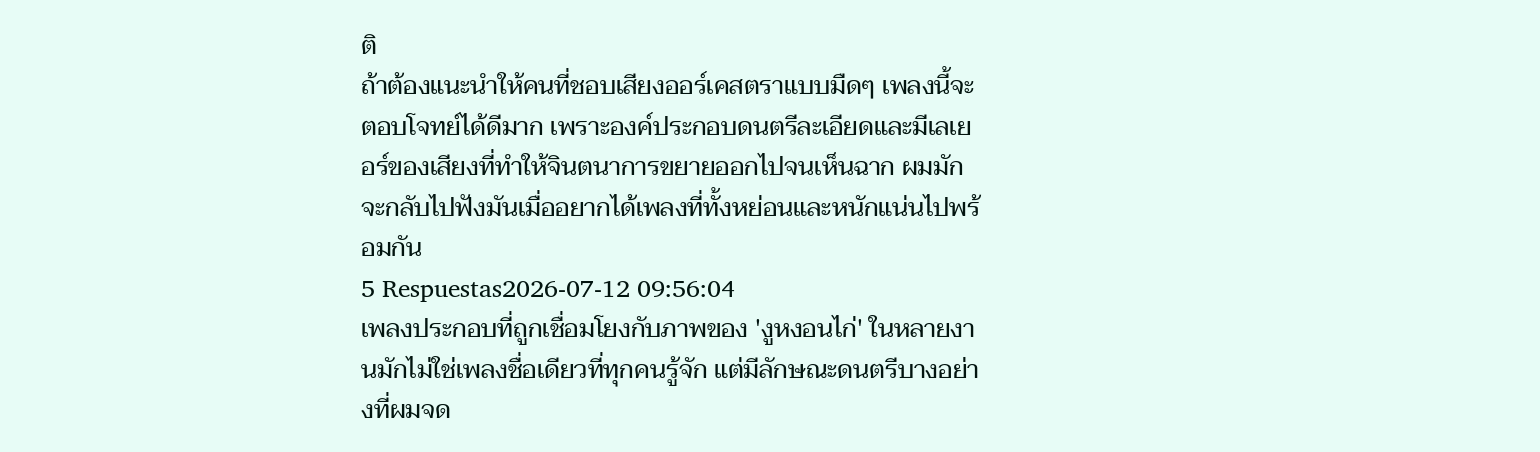ติ
ถ้าต้องแนะนำให้คนที่ชอบเสียงออร์เคสตราแบบมืดๆ เพลงนี้จะตอบโจทย์ได้ดีมาก เพราะองค์ประกอบดนตรีละเอียดและมีเลเยอร์ของเสียงที่ทำให้จินตนาการขยายออกไปจนเห็นฉาก ผมมักจะกลับไปฟังมันเมื่ออยากได้เพลงที่ทั้งหย่อนและหนักแน่นไปพร้อมกัน
5 Respuestas2026-07-12 09:56:04
เพลงประกอบที่ถูกเชื่อมโยงกับภาพของ 'งูหงอนไก่' ในหลายงานมักไม่ใช่เพลงชื่อเดียวที่ทุกคนรู้จัก แต่มีลักษณะดนตรีบางอย่างที่ผมจด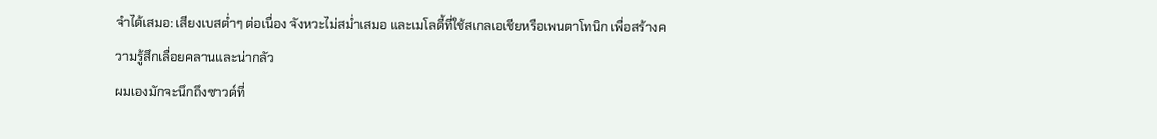จำได้เสมอ: เสียงเบสต่ำๆ ต่อเนื่อง จังหวะไม่สม่ำเสมอ และเมโลดี้ที่ใช้สเกลเอเชียหรือเพนตาโทนิก เพื่อสร้างความรู้สึกเลื่อยคลานและน่ากลัว
ผมเองมักจะนึกถึงซาวด์ที่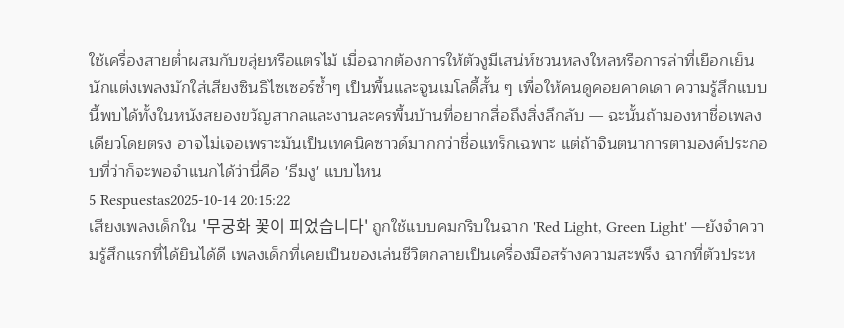ใช้เครื่องสายต่ำผสมกับขลุ่ยหรือแตรไม้ เมื่อฉากต้องการให้ตัวงูมีเสน่ห์ชวนหลงใหลหรือการล่าที่เยือกเย็น นักแต่งเพลงมักใส่เสียงซินธิไซเซอร์ซ้ำๆ เป็นพื้นและจูนเมโลดี้สั้น ๆ เพื่อให้คนดูคอยคาดเดา ความรู้สึกแบบนี้พบได้ทั้งในหนังสยองขวัญสากลและงานละครพื้นบ้านที่อยากสื่อถึงสิ่งลึกลับ — ฉะนั้นถ้ามองหาชื่อเพลงเดียวโดยตรง อาจไม่เจอเพราะมันเป็นเทคนิคซาวด์มากกว่าชื่อแทร็กเฉพาะ แต่ถ้าจินตนาการตามองค์ประกอบที่ว่าก็จะพอจำแนกได้ว่านี่คือ 'ธีมงู' แบบไหน
5 Respuestas2025-10-14 20:15:22
เสียงเพลงเด็กใน '무궁화 꽃이 피었습니다' ถูกใช้แบบคมกริบในฉาก 'Red Light, Green Light' —ยังจำความรู้สึกแรกที่ได้ยินได้ดี เพลงเด็กที่เคยเป็นของเล่นชีวิตกลายเป็นเครื่องมือสร้างความสะพรึง ฉากที่ตัวประห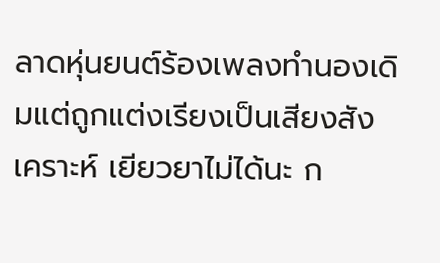ลาดหุ่นยนต์ร้องเพลงทำนองเดิมแต่ถูกแต่งเรียงเป็นเสียงสังเคราะห์ เยียวยาไม่ได้นะ ก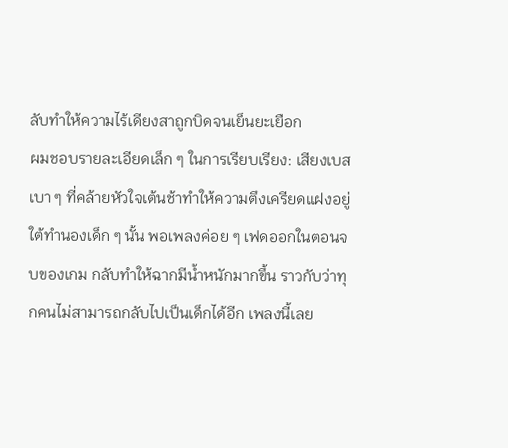ลับทำให้ความไร้เดียงสาถูกบิดจนเย็นยะเยือก
ผมชอบรายละเอียดเล็ก ๆ ในการเรียบเรียง: เสียงเบสเบา ๆ ที่คล้ายหัวใจเต้นช้าทำให้ความตึงเครียดแฝงอยู่ใต้ทำนองเด็ก ๆ นั้น พอเพลงค่อย ๆ เฟดออกในตอนจบของเกม กลับทำให้ฉากมีน้ำหนักมากขึ้น ราวกับว่าทุกคนไม่สามารถกลับไปเป็นเด็กได้อีก เพลงนี้เลย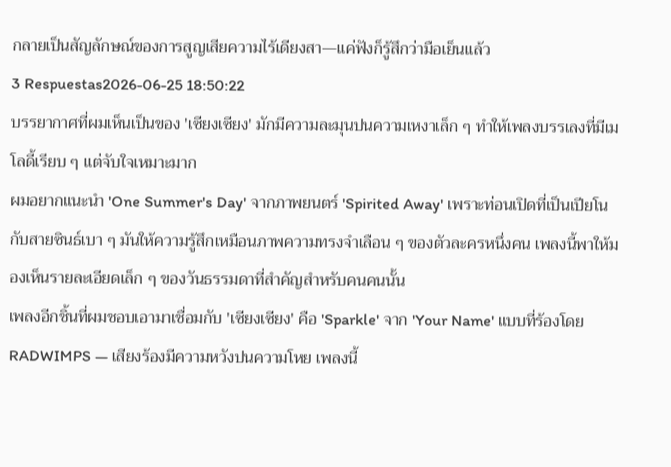กลายเป็นสัญลักษณ์ของการสูญเสียความไร้เดียงสา—แค่ฟังก็รู้สึกว่ามือเย็นแล้ว
3 Respuestas2026-06-25 18:50:22
บรรยากาศที่ผมเห็นเป็นของ 'เซียงเซียง' มักมีความละมุนปนความเหงาเล็ก ๆ ทำให้เพลงบรรเลงที่มีเมโลดี้เรียบ ๆ แต่จับใจเหมาะมาก
ผมอยากแนะนำ 'One Summer's Day' จากภาพยนตร์ 'Spirited Away' เพราะท่อนเปิดที่เป็นเปียโนกับสายซินธ์เบา ๆ มันให้ความรู้สึกเหมือนภาพความทรงจำเลือน ๆ ของตัวละครหนึ่งคน เพลงนี้พาให้มองเห็นรายละเอียดเล็ก ๆ ของวันธรรมดาที่สำคัญสำหรับคนคนนั้น
เพลงอีกชิ้นที่ผมชอบเอามาเชื่อมกับ 'เซียงเซียง' คือ 'Sparkle' จาก 'Your Name' แบบที่ร้องโดย RADWIMPS — เสียงร้องมีความหวังปนความโหย เพลงนี้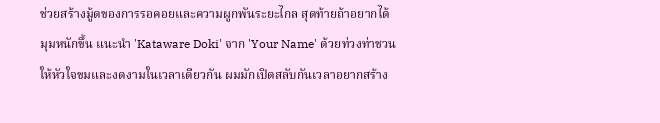ช่วยสร้างมู้ดของการรอคอยและความผูกพันระยะไกล สุดท้ายถ้าอยากได้มุมหนักขึ้น แนะนำ 'Kataware Doki' จาก 'Your Name' ด้วยท่วงท่าชวนให้หัวใจขมและงดงามในเวลาเดียวกัน ผมมักเปิดสลับกันเวลาอยากสร้าง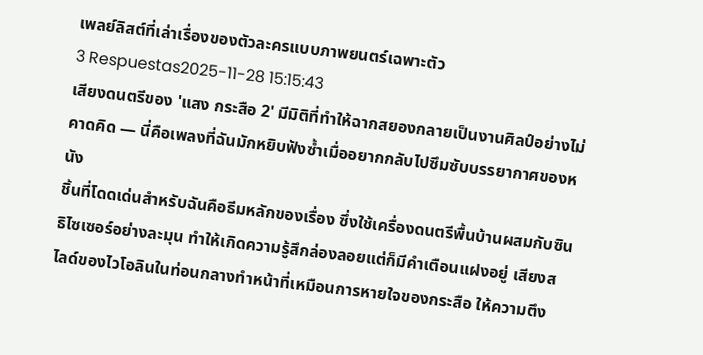เพลย์ลิสต์ที่เล่าเรื่องของตัวละครแบบภาพยนตร์เฉพาะตัว
3 Respuestas2025-11-28 15:15:43
เสียงดนตรีของ 'แสง กระสือ 2' มีมิติที่ทำให้ฉากสยองกลายเป็นงานศิลป์อย่างไม่คาดคิด — นี่คือเพลงที่ฉันมักหยิบฟังซ้ำเมื่ออยากกลับไปซึมซับบรรยากาศของหนัง
ชิ้นที่โดดเด่นสำหรับฉันคือธีมหลักของเรื่อง ซึ่งใช้เครื่องดนตรีพื้นบ้านผสมกับซินธิไซเซอร์อย่างละมุน ทำให้เกิดความรู้สึกล่องลอยแต่ก็มีคำเตือนแฝงอยู่ เสียงสไลด์ของไวโอลินในท่อนกลางทำหน้าที่เหมือนการหายใจของกระสือ ให้ความตึง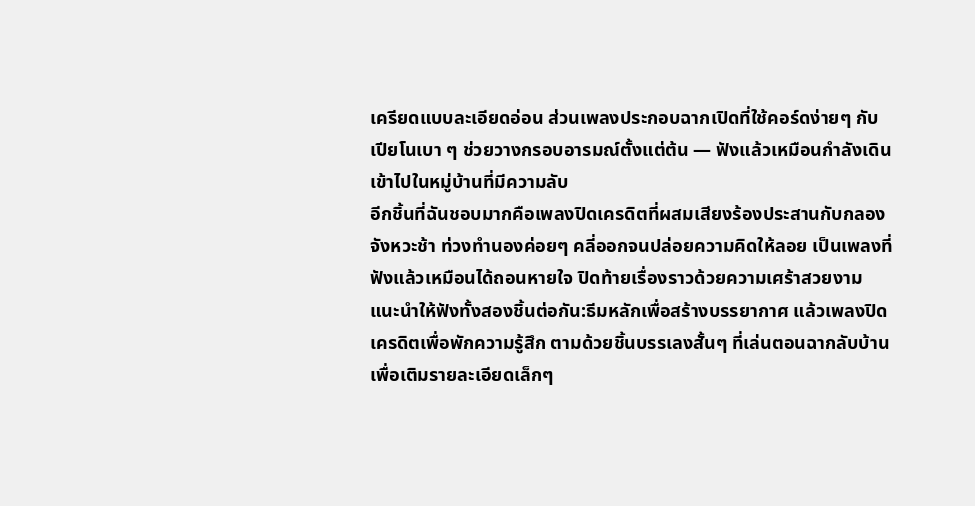เครียดแบบละเอียดอ่อน ส่วนเพลงประกอบฉากเปิดที่ใช้คอร์ดง่ายๆ กับเปียโนเบา ๆ ช่วยวางกรอบอารมณ์ตั้งแต่ต้น — ฟังแล้วเหมือนกำลังเดินเข้าไปในหมู่บ้านที่มีความลับ
อีกชิ้นที่ฉันชอบมากคือเพลงปิดเครดิตที่ผสมเสียงร้องประสานกับกลองจังหวะช้า ท่วงทำนองค่อยๆ คลี่ออกจนปล่อยความคิดให้ลอย เป็นเพลงที่ฟังแล้วเหมือนได้ถอนหายใจ ปิดท้ายเรื่องราวด้วยความเศร้าสวยงาม แนะนำให้ฟังทั้งสองชิ้นต่อกัน:ธีมหลักเพื่อสร้างบรรยากาศ แล้วเพลงปิดเครดิตเพื่อพักความรู้สึก ตามด้วยชิ้นบรรเลงสั้นๆ ที่เล่นตอนฉากลับบ้านเพื่อเติมรายละเอียดเล็กๆ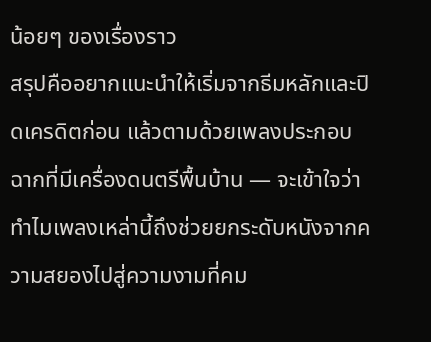น้อยๆ ของเรื่องราว
สรุปคืออยากแนะนำให้เริ่มจากธีมหลักและปิดเครดิตก่อน แล้วตามด้วยเพลงประกอบฉากที่มีเครื่องดนตรีพื้นบ้าน — จะเข้าใจว่าทำไมเพลงเหล่านี้ถึงช่วยยกระดับหนังจากความสยองไปสู่ความงามที่คม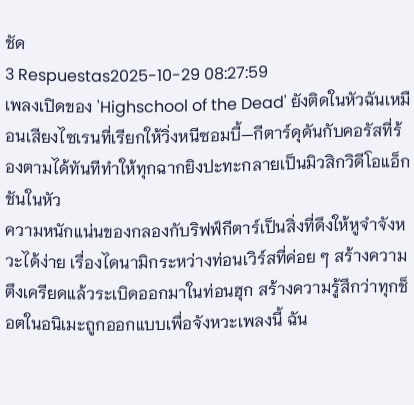ชัด
3 Respuestas2025-10-29 08:27:59
เพลงเปิดของ 'Highschool of the Dead' ยังติดในหัวฉันเหมือนเสียงไซเรนที่เรียกให้วิ่งหนีซอมบี้—กีตาร์ดุดันกับคอรัสที่ร้องตามได้ทันทีทำให้ทุกฉากยิงปะทะกลายเป็นมิวสิกวิดีโอแอ็กชันในหัว
ความหนักแน่นของกลองกับริฟฟ์กีตาร์เป็นสิ่งที่ดึงให้หูจำจังหวะได้ง่าย เรื่องไดนามิกระหว่างท่อนเวิร์สที่ค่อย ๆ สร้างความตึงเครียดแล้วระเบิดออกมาในท่อนฮุก สร้างความรู้สึกว่าทุกช็อตในอนิเมะถูกออกแบบเพื่อจังหวะเพลงนี้ ฉัน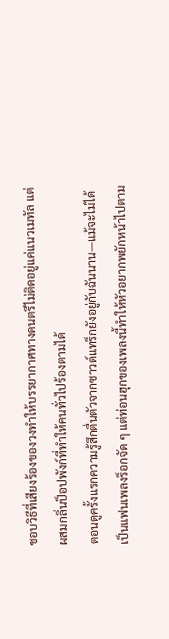ชอบวิธีที่เสียงร้องของวงทำให้บรรยากาศทางดนตรีไม่ติดอยู่แค่แนวเมทัล แต่ผสมกลิ่นป็อปพังก์ที่ทำให้คนทั่วไปร้องตามได้
ตอนดูครั้งแรกความรู้สึกตื่นตัวจากซาวด์แทร็กยังอยู่กับฉันนาน—แม้จะไม่ได้เป็นแฟนเพลงร็อกจัด ๆ แต่ท่อนฮุกของเพลงนี้ทำให้หัวอยากพยักหน้าไปตาม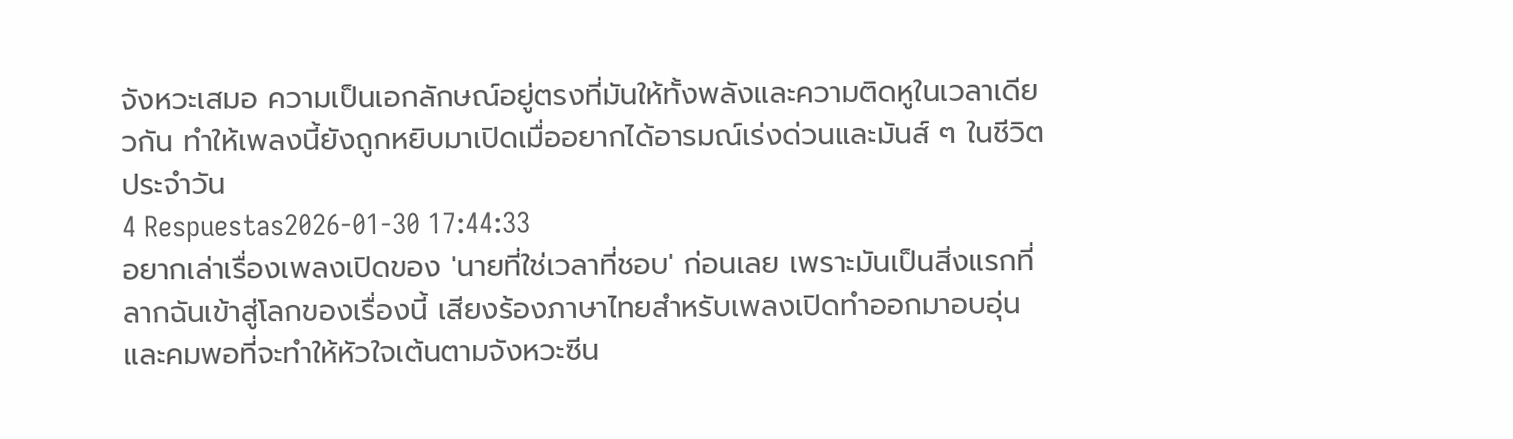จังหวะเสมอ ความเป็นเอกลักษณ์อยู่ตรงที่มันให้ทั้งพลังและความติดหูในเวลาเดียวกัน ทำให้เพลงนี้ยังถูกหยิบมาเปิดเมื่ออยากได้อารมณ์เร่งด่วนและมันส์ ๆ ในชีวิตประจำวัน
4 Respuestas2026-01-30 17:44:33
อยากเล่าเรื่องเพลงเปิดของ 'นายที่ใช่เวลาที่ชอบ' ก่อนเลย เพราะมันเป็นสิ่งแรกที่ลากฉันเข้าสู่โลกของเรื่องนี้ เสียงร้องภาษาไทยสำหรับเพลงเปิดทำออกมาอบอุ่นและคมพอที่จะทำให้หัวใจเต้นตามจังหวะซีน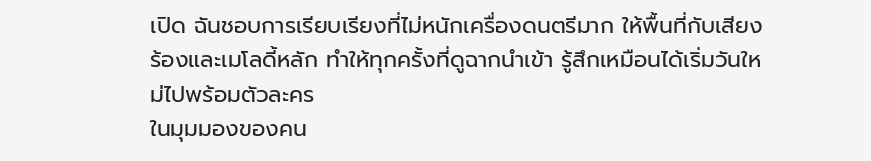เปิด ฉันชอบการเรียบเรียงที่ไม่หนักเครื่องดนตรีมาก ให้พื้นที่กับเสียงร้องและเมโลดี้หลัก ทำให้ทุกครั้งที่ดูฉากนำเข้า รู้สึกเหมือนได้เริ่มวันใหม่ไปพร้อมตัวละคร
ในมุมมองของคน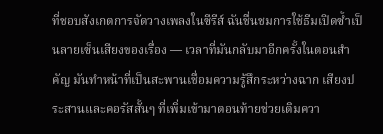ที่ชอบสังเกตการจัดวางเพลงในซีรีส์ ฉันชื่นชมการใช้ธีมเปิดซ้ำเป็นลายเซ็นเสียงของเรื่อง — เวลาที่มันกลับมาอีกครั้งในตอนสำคัญ มันทำหน้าที่เป็นสะพานเชื่อมความรู้สึกระหว่างฉาก เสียงประสานและคอรัสสั้นๆ ที่เพิ่มเข้ามาตอนท้ายช่วยเติมควา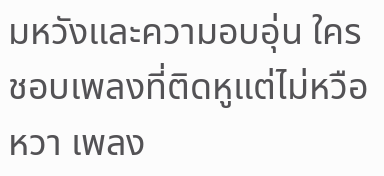มหวังและความอบอุ่น ใครชอบเพลงที่ติดหูแต่ไม่หวือหวา เพลง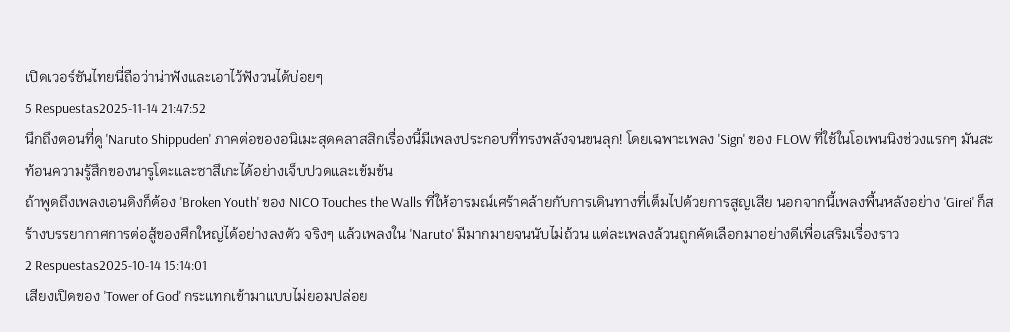เปิดเวอร์ชันไทยนี่ถือว่าน่าฟังและเอาไว้ฟังวนได้บ่อยๆ
5 Respuestas2025-11-14 21:47:52
นึกถึงตอนที่ดู 'Naruto Shippuden' ภาคต่อของอนิเมะสุดคลาสสิกเรื่องนี้มีเพลงประกอบที่ทรงพลังจนขนลุก! โดยเฉพาะเพลง 'Sign' ของ FLOW ที่ใช้ในโอเพนนิงช่วงแรกๆ มันสะท้อนความรู้สึกของนารูโตะและซาสึเกะได้อย่างเจ็บปวดและเข้มข้น
ถ้าพูดถึงเพลงเอนดิงก็ต้อง 'Broken Youth' ของ NICO Touches the Walls ที่ให้อารมณ์เศร้าคล้ายกับการเดินทางที่เต็มไปด้วยการสูญเสีย นอกจากนี้เพลงพื้นหลังอย่าง 'Girei' ก็สร้างบรรยากาศการต่อสู้ของศึกใหญ่ได้อย่างลงตัว จริงๆ แล้วเพลงใน 'Naruto' มีมากมายจนนับไม่ถ้วน แต่ละเพลงล้วนถูกคัดเลือกมาอย่างดีเพื่อเสริมเรื่องราว
2 Respuestas2025-10-14 15:14:01
เสียงเปิดของ 'Tower of God' กระแทกเข้ามาแบบไม่ยอมปล่อย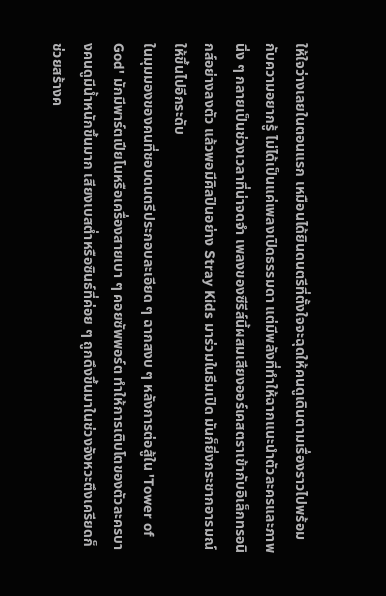ให้ใจว่างเลยในตอนแรก เหมือนได้ยินดนตรีที่ตั้งใจจะฉุดให้คนดูเดินตามเรื่องราวไปพร้อมกับความอยากรู้ ไม่ได้เป็นแค่เพลงเปิดธรรมดา แต่มีพลังที่ทำให้ฉากแนะนำตัวละครและภาพนิ่ง ๆ กลายเป็นช่วงเวลาที่น่าจดจำ เพลงของซีรีส์นี้ผสมเสียงออร์เคสตราเข้ากับอิเล็กทรอนิกส์อย่างลงตัว แล้วพอมีศิลปินอย่าง Stray Kids มาร่วมในธีมเปิด มันก็ยิ่งกระชากอารมณ์ให้ขึ้นไปอีกระดับ
ในมุมมองของคนที่ชอบดนตรีประกอบละเอียด ๆ ฉากสงบ ๆ หลังการต่อสู้ใน 'Tower of God' มักมีพาร์ตเปียโนหรือเครื่องสายเบา ๆ คอยซัพพอร์ต ทำให้การเติบโตของตัวละครบางคนดูมีน้ำหนักขึ้นมาก เสียงเบสต่ำหรือซินธ์ที่ค่อย ๆ ถูกดึงขึ้นมาในช่วงจังหวะตึงเครียดก็ช่วยสร้างค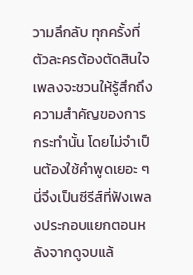วามลึกลับ ทุกครั้งที่ตัวละครต้องตัดสินใจ เพลงจะชวนให้รู้สึกถึงความสำคัญของการกระทำนั้น โดยไม่จำเป็นต้องใช้คำพูดเยอะ ๆ นี่จึงเป็นซีรีส์ที่ฟังเพลงประกอบแยกตอนหลังจากดูจบแล้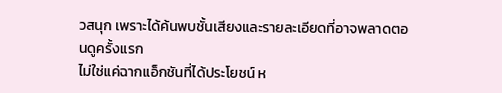วสนุก เพราะได้ค้นพบชั้นเสียงและรายละเอียดที่อาจพลาดตอนดูครั้งแรก
ไม่ใช่แค่ฉากแอ็กชันที่ได้ประโยชน์ ห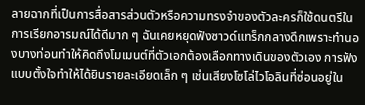ลายฉากที่เป็นการสื่อสารส่วนตัวหรือความทรงจำของตัวละครก็ใช้ดนตรีในการเรียกอารมณ์ได้ดีมาก ๆ ฉันเคยหยุดฟังซาวด์แทร็กกลางดึกเพราะทำนองบางท่อนทำให้คิดถึงโมเมนต์ที่ตัวเอกต้องเลือกทางเดินของตัวเอง การฟังแบบตั้งใจทำให้ได้ยินรายละเอียดเล็ก ๆ เช่นเสียงโซโล่ไวโอลินที่ซ่อนอยู่ใน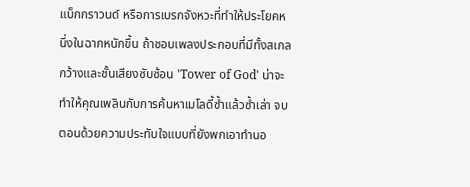แบ็กกราวนด์ หรือการเบรกจังหวะที่ทำให้ประโยคหนึ่งในฉากหนักขึ้น ถ้าชอบเพลงประกอบที่มีทั้งสเกลกว้างและชั้นเสียงซับซ้อน 'Tower of God' น่าจะทำให้คุณเพลินกับการค้นหาเมโลดี้ซ้ำแล้วซ้ำเล่า จบตอนด้วยความประทับใจแบบที่ยังพกเอาทำนอ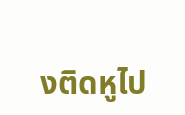งติดหูไป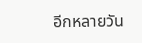อีกหลายวัน